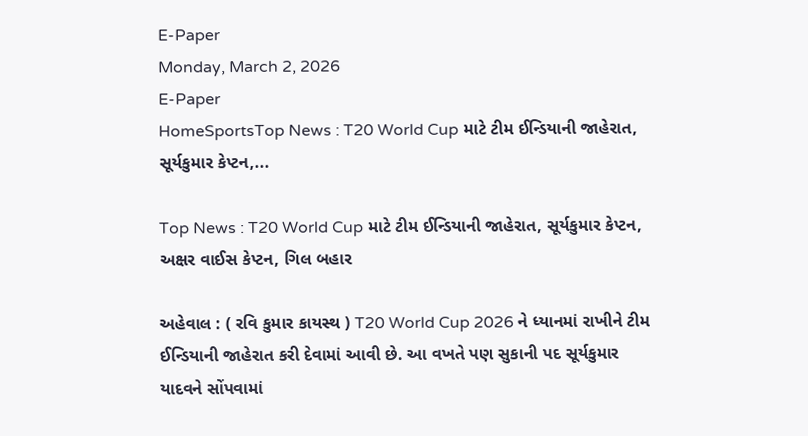E-Paper
Monday, March 2, 2026
E-Paper
HomeSportsTop News : T20 World Cup માટે ટીમ ઈન્ડિયાની જાહેરાત, સૂર્યકુમાર કેપ્ટન,...

Top News : T20 World Cup માટે ટીમ ઈન્ડિયાની જાહેરાત, સૂર્યકુમાર કેપ્ટન, અક્ષર વાઈસ કેપ્ટન, ગિલ બહાર

અહેવાલ : ( રવિ કુમાર કાયસ્થ ) T20 World Cup 2026 ને ધ્યાનમાં રાખીને ટીમ ઈન્ડિયાની જાહેરાત કરી દેવામાં આવી છે. આ વખતે પણ સુકાની પદ સૂર્યકુમાર યાદવને સોંપવામાં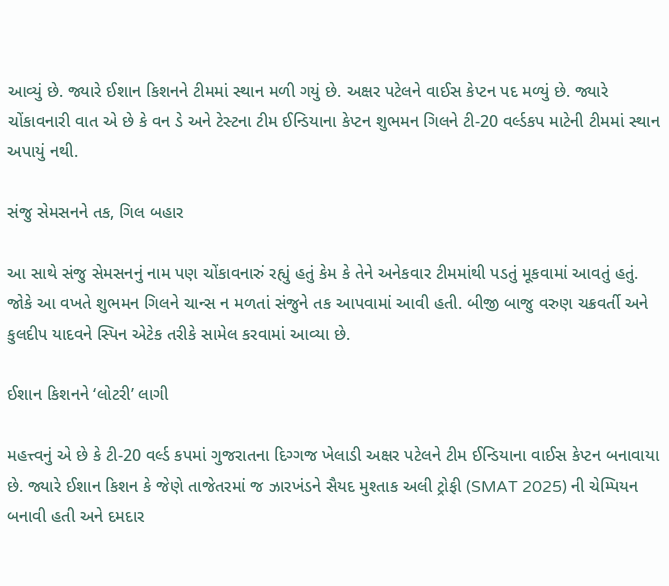આવ્યું છે. જ્યારે ઈશાન કિશનને ટીમમાં સ્થાન મળી ગયું છે. અક્ષર પટેલને વાઈસ કેપ્ટન પદ મળ્યું છે. જ્યારે ચોંકાવનારી વાત એ છે કે વન ડે અને ટેસ્ટના ટીમ ઈન્ડિયાના કેપ્ટન શુભમન ગિલને ટી-20 વર્લ્ડકપ માટેની ટીમમાં સ્થાન અપાયું નથી.

સંજુ સેમસનને તક, ગિલ બહાર

આ સાથે સંજુ સેમસનનું નામ પણ ચોંકાવનારું રહ્યું હતું કેમ કે તેને અનેકવાર ટીમમાંથી પડતું મૂકવામાં આવતું હતું. જોકે આ વખતે શુભમન ગિલને ચાન્સ ન મળતાં સંજુને તક આપવામાં આવી હતી. બીજી બાજુ વરુણ ચક્રવર્તી અને કુલદીપ યાદવને સ્પિન એટેક તરીકે સામેલ કરવામાં આવ્યા છે.

ઈશાન કિશનને ‘લોટરી’ લાગી

મહત્ત્વનું એ છે કે ટી-20 વર્લ્ડ કપમાં ગુજરાતના દિગ્ગજ ખેલાડી અક્ષર પટેલને ટીમ ઈન્ડિયાના વાઈસ કેપ્ટન બનાવાયા છે. જ્યારે ઈશાન કિશન કે જેણે તાજેતરમાં જ ઝારખંડને સૈયદ મુશ્તાક અલી ટ્રોફી (SMAT 2025) ની ચેમ્પિયન બનાવી હતી અને દમદાર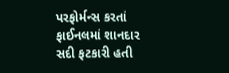પરફોર્મન્સ કરતાં ફાઈનલમાં શાનદાર સદી ફટકારી હતી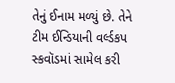તેનું ઈનામ મળ્યું છે. તેને ટીમ ઈન્ડિયાની વર્લ્ડકપ સ્કવૉડમાં સામેલ કરી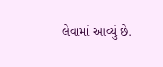લેવામાં આવ્યું છે.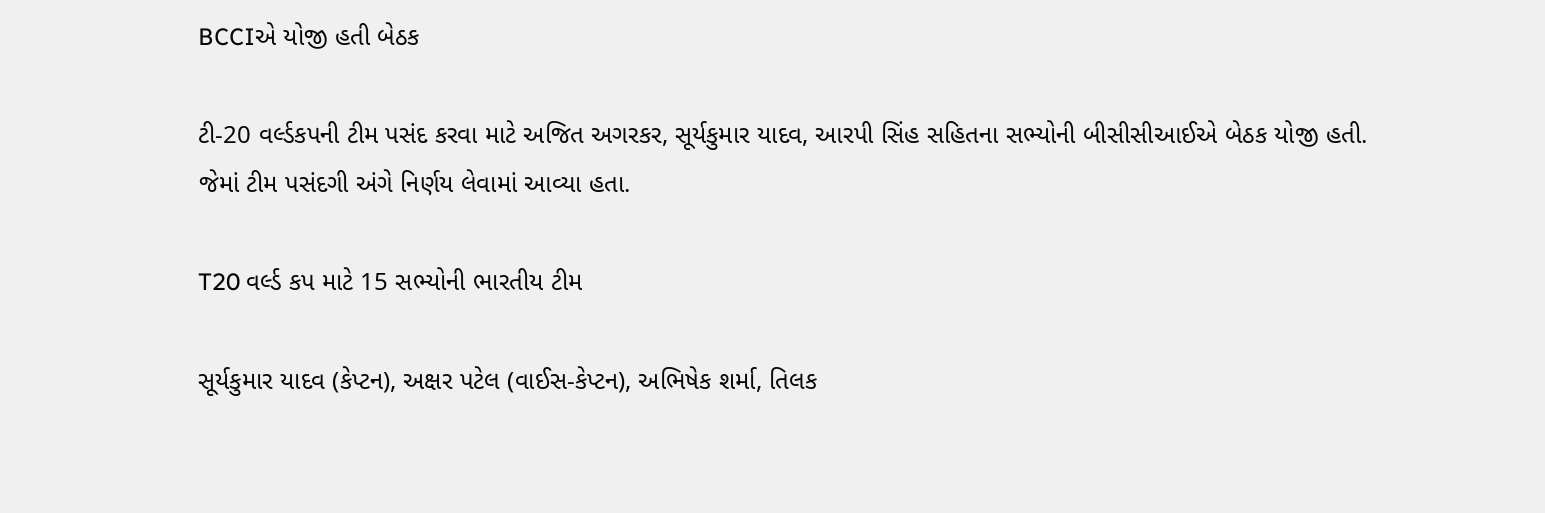BCCIએ યોજી હતી બેઠક

ટી-20 વર્લ્ડકપની ટીમ પસંદ કરવા માટે અજિત અગરકર, સૂર્યકુમાર યાદવ, આરપી સિંહ સહિતના સભ્યોની બીસીસીઆઈએ બેઠક યોજી હતી. જેમાં ટીમ પસંદગી અંગે નિર્ણય લેવામાં આવ્યા હતા.

T20 વર્લ્ડ કપ માટે 15 સભ્યોની ભારતીય ટીમ

સૂર્યકુમાર યાદવ (કેપ્ટન), અક્ષર પટેલ (વાઈસ-કેપ્ટન), અભિષેક શર્મા, તિલક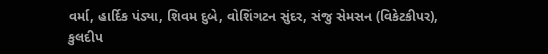વર્મા, હાર્દિક પંડ્યા, શિવમ દુબે, વોશિંગટન સુંદર, સંજુ સેમસન (વિકેટકીપર), કુલદીપ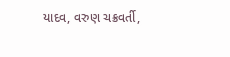યાદવ, વરુણ ચક્રવર્તી,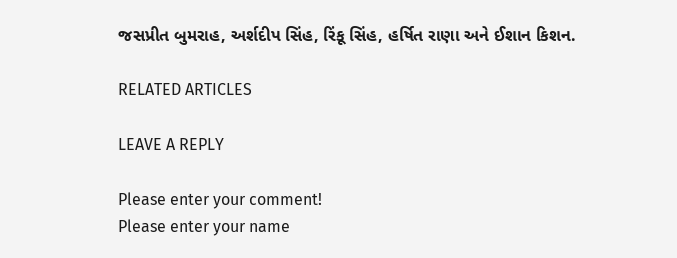જસપ્રીત બુમરાહ, અર્શદીપ સિંહ, રિંકૂ સિંહ, હર્ષિત રાણા અને ઈશાન કિશન.

RELATED ARTICLES

LEAVE A REPLY

Please enter your comment!
Please enter your name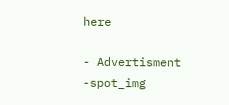here

- Advertisment -spot_img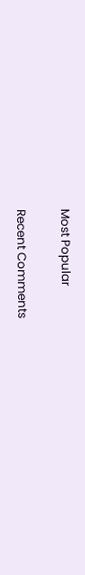Most Popular

Recent Comments